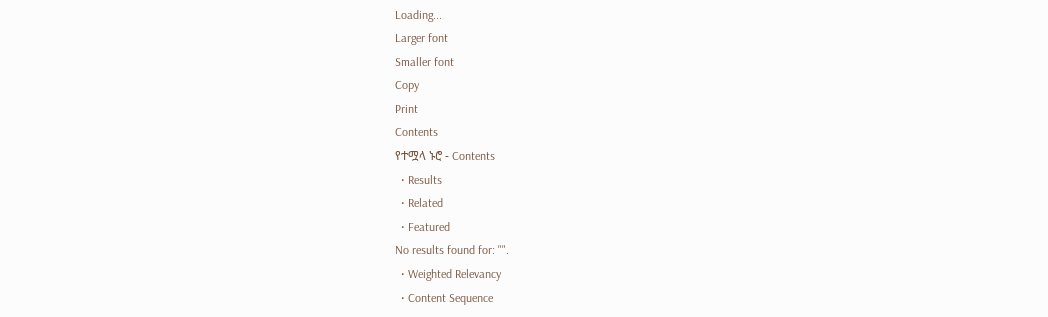Loading...
Larger font
Smaller font
Copy
Print
Contents
የተሟላ ኑሮ - Contents
  • Results
  • Related
  • Featured
No results found for: "".
  • Weighted Relevancy
  • Content Sequence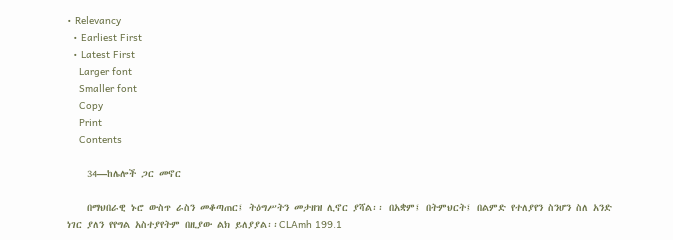• Relevancy
  • Earliest First
  • Latest First
    Larger font
    Smaller font
    Copy
    Print
    Contents

    34—ከሌሎች ጋር መኖር

    በማህበራዊ ኑሮ ውስጥ ራስን መቆጣጠር፤ ትዕግሥትን መታዘዝ ሊኖር ያሻል፡፡ በአቋም፤ በትምህርት፤ በልምድ የተለያየን ስንሆን ስለ አንድ ነገር ያለን የየግል አስተያየትም በዚያው ልክ ይለያያል፡፡CLAmh 199.1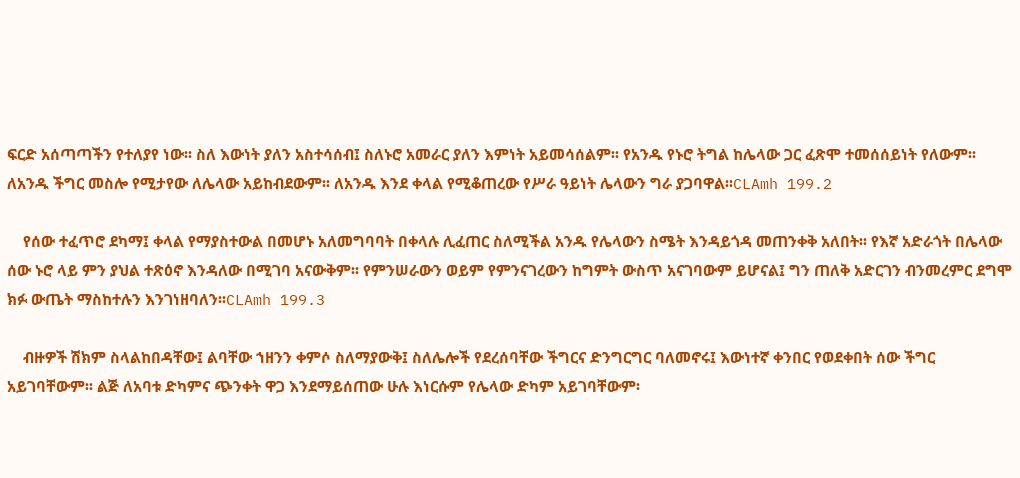ፍርድ አሰጣጣችን የተለያየ ነው፡፡ ስለ እውነት ያለን አስተሳሰብ፤ ስለኑሮ አመራር ያለን እምነት አይመሳሰልም፡፡ የአንዱ የኑሮ ትግል ከሌላው ጋር ፈጽሞ ተመሰሰይነት የለውም፡፡ ለአንዱ ችግር መስሎ የሚታየው ለሌላው አይከብደውም፡፡ ለአንዱ እንደ ቀላል የሚቆጠረው የሥራ ዓይነት ሌላውን ግራ ያጋባዋል፡፡CLAmh 199.2

    የሰው ተፈጥሮ ደካማ፤ ቀላል የማያስተውል በመሆኑ አለመግባባት በቀላሉ ሊፈጠር ስለሚችል አንዱ የሌላውን ስሜት እንዳይጎዳ መጠንቀቅ አለበት፡፡ የእኛ አድራጎት በሌላው ሰው ኑሮ ላይ ምን ያህል ተጽዕኖ እንዳለው በሚገባ አናውቅም፡፡ የምንሠራውን ወይም የምንናገረውን ከግምት ውስጥ አናገባውም ይሆናል፤ ግን ጠለቅ አድርገን ብንመረምር ደግሞ ክፉ ውጤት ማስከተሉን እንገነዘባለን፡፡CLAmh 199.3

    ብዙዎች ሽክም ስላልከበዳቸው፤ ልባቸው ኀዘንን ቀምሶ ስለማያውቅ፤ ስለሌሎች የደረሰባቸው ችግርና ድንግርግር ባለመኖሩ፤ እውነተኛ ቀንበር የወደቀበት ሰው ችግር አይገባቸውም፡፡ ልጅ ለአባቱ ድካምና ጭንቀት ዋጋ እንደማይሰጠው ሁሉ እነርሱም የሌላው ድካም አይገባቸውም፡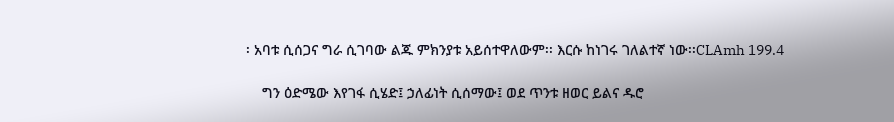፡ አባቱ ሲሰጋና ግራ ሲገባው ልጁ ምክንያቱ አይሰተዋለውም፡፡ እርሱ ከነገሩ ገለልተኛ ነው፡፡CLAmh 199.4

    ግን ዕድሜው እየገፋ ሲሄድ፤ ኃለፊነት ሲሰማው፤ ወደ ጥንቱ ዘወር ይልና ዱሮ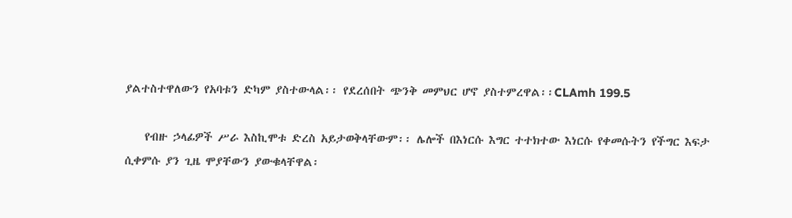ያልተስተዋለውን የአባቱን ድካም ያስተውላል፡፡ የደረሰበት ጭንቅ መምህር ሆኖ ያስተምረዋል፡፡CLAmh 199.5

    የብዙ ኃላፊዎች ሥራ እስኪሞቱ ድረስ አይታወቅላቸውም፡፡ ሌሎች በእነርሱ እግር ተተክተው እነርሱ የቀመሱትን የችግር እፍታ ሲቀምሱ ያን ጊዜ ሞያቸውን ያውቁላቸዋል፡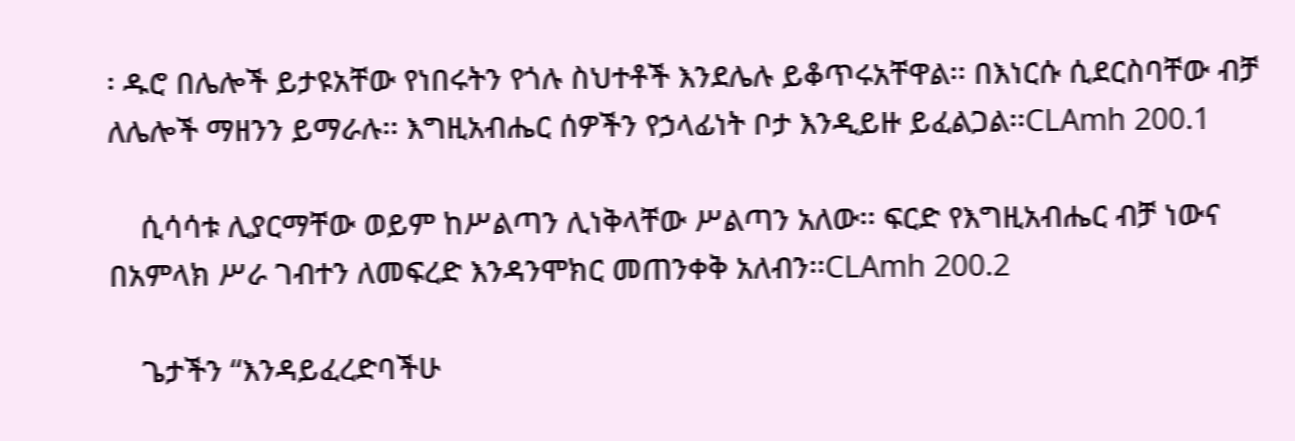፡ ዱሮ በሌሎች ይታዩአቸው የነበሩትን የጎሉ ስህተቶች እንደሌሉ ይቆጥሩአቸዋል፡፡ በእነርሱ ሲደርስባቸው ብቻ ለሌሎች ማዘንን ይማራሉ፡፡ እግዚአብሔር ሰዎችን የኃላፊነት ቦታ እንዲይዙ ይፈልጋል፡፡CLAmh 200.1

    ሲሳሳቱ ሊያርማቸው ወይም ከሥልጣን ሊነቅላቸው ሥልጣን አለው፡፡ ፍርድ የእግዚአብሔር ብቻ ነውና በአምላክ ሥራ ገብተን ለመፍረድ እንዳንሞክር መጠንቀቅ አለብን፡፡CLAmh 200.2

    ጌታችን “እንዳይፈረድባችሁ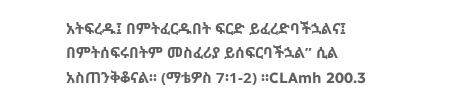አትፍረዱ፤ በምትፈርዱበት ፍርድ ይፈረድባችኋልና፤ በምትሰፍሩበትም መስፈሪያ ይሰፍርባችኋል” ሲል አስጠንቅቆናል፡፡ (ማቴዎስ 7፡1-2) ፡፡CLAmh 200.3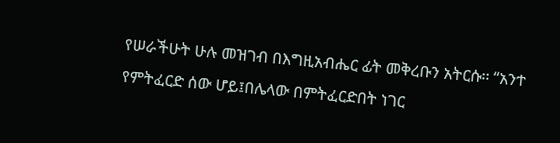የሠራችሁት ሁሉ መዝገብ በእግዚአብሔር ፊት መቅረቡን አትርሱ፡፡ “አንተ የምትፈርድ ሰው ሆይ፤በሌላው በምትፈርድበት ነገር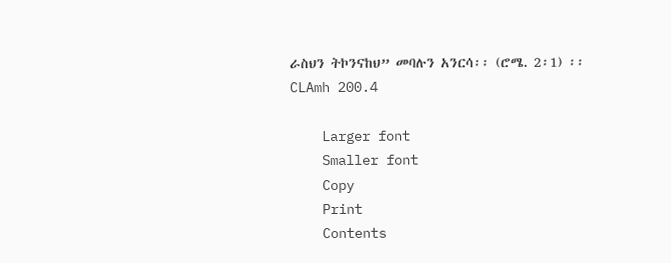ራስህን ትኮንናከህ” መባሉን አንርሳ፡፡ (ሮሜ. 2፡1) ፡፡CLAmh 200.4

    Larger font
    Smaller font
    Copy
    Print
    Contents